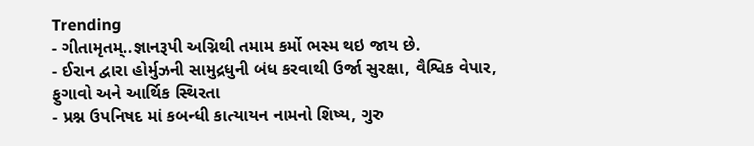Trending
- ગીતામૃતમ્..જ્ઞાનરૂપી અગ્નિથી તમામ કર્મો ભસ્મ થઇ જાય છે.
- ઈરાન દ્વારા હોર્મુઝની સામુદ્રધુની બંધ કરવાથી ઉર્જા સુરક્ષા, વૈશ્વિક વેપાર, ફુગાવો અને આર્થિક સ્થિરતા
- પ્રશ્ન ઉપનિષદ માં કબન્ધી કાત્યાયન નામનો શિષ્ય, ગુરુ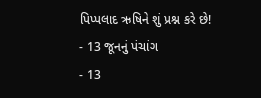પિપ્પલાદ ઋષિને શું પ્રશ્ન કરે છે!
- 13 જૂનનું પંચાંગ
- 13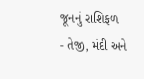જૂનનું રાશિફળ
- તેજી, મંદી અને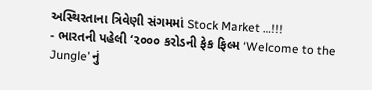અસ્થિરતાના ત્રિવેણી સંગમમાં Stock Market …!!!
- ભારતની પહેલી ‘૨૦૦૦ કરોડની ફેક ફિલ્મ ‘Welcome to the Jungle’ નું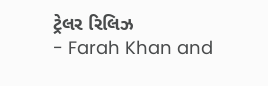ટ્રેલર રિલિઝ
- Farah Khan and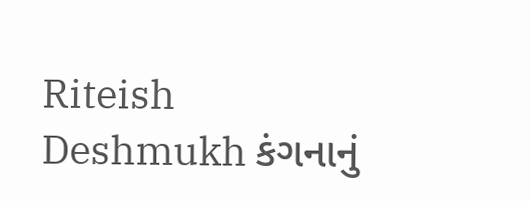Riteish Deshmukh કંગનાનું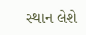સ્થાન લેશે